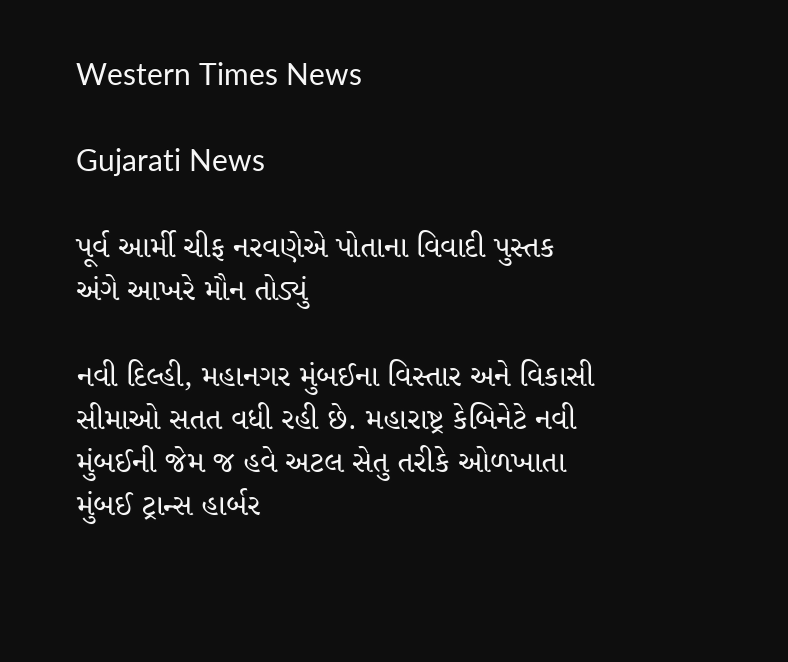Western Times News

Gujarati News

પૂર્વ આર્મી ચીફ નરવણેએ પોતાના વિવાદી પુસ્તક અંગે આખરે મૌન તોડ્યું

નવી દિલ્હી, મહાનગર મુંબઈના વિસ્તાર અને વિકાસી સીમાઓ સતત વધી રહી છે. મહારાષ્ટ્ર કેબિનેટે નવી મુંબઈની જેમ જ હવે અટલ સેતુ તરીકે ઓળખાતા મુંબઈ ટ્રાન્સ હાર્બર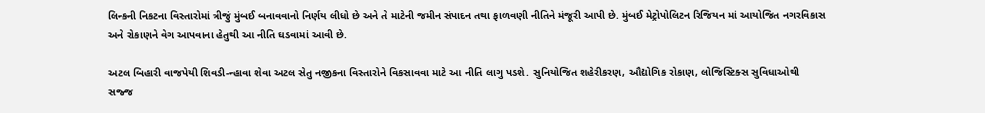લિન્કની નિકટના વિસ્તારોમાં ત્રીજું મુંબઈ બનાવવાનો નિર્ણય લીધો છે અને તે માટેની જમીન સંપાદન તથા ફાળવણી નીતિને મંજૂરી આપી છે. મુંબઈ મેટ્રોપોલિટન રિજિયન માં આયોજિત નગરવિકાસ અને રોકાણને વેગ આપવાના હેતુથી આ નીતિ ઘડવામાં આવી છે.

અટલ બિહારી વાજપેયી શિવડી-ન્હાવા શેવા અટલ સેતુ નજીકના વિસ્તારોને વિકસાવવા માટે આ નીતિ લાગુ પડશે. સુનિયોજિત શહેરીકરણ, ઔદ્યોગિક રોકાણ, લોજિસ્ટિક્સ સુવિધાઓથી સજ્જ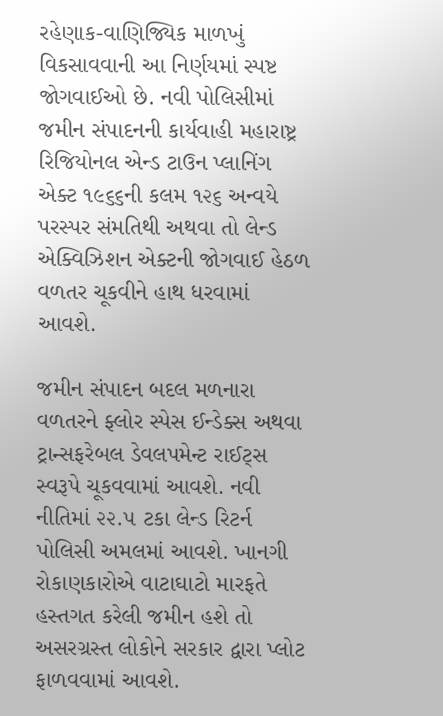રહેણાક-વાણિજ્યિક માળખું વિકસાવવાની આ નિર્ણયમાં સ્પષ્ટ જોગવાઈઓ છે. નવી પોલિસીમાં જમીન સંપાદનની કાર્યવાહી મહારાષ્ટ્ર રિજિયોનલ એન્ડ ટાઉન પ્લાનિંગ એક્ટ ૧૯૬૬ની કલમ ૧૨૬ અન્વયે પરસ્પર સંમતિથી અથવા તો લેન્ડ એક્વિઝિશન એક્ટની જોગવાઈ હેઠળ વળતર ચૂકવીને હાથ ધરવામાં આવશે.

જમીન સંપાદન બદલ મળનારા વળતરને ફ્લોર સ્પેસ ઈન્ડેક્સ અથવા ટ્રાન્સફરેબલ ડેવલપમેન્ટ રાઈટ્‌સ સ્વરૂપે ચૂકવવામાં આવશે. નવી નીતિમાં ૨૨.૫ ટકા લેન્ડ રિટર્ન પોલિસી અમલમાં આવશે. ખાનગી રોકાણકારોએ વાટાઘાટો મારફતે હસ્તગત કરેલી જમીન હશે તો અસરગ્રસ્ત લોકોને સરકાર દ્વારા પ્લોટ ફાળવવામાં આવશે.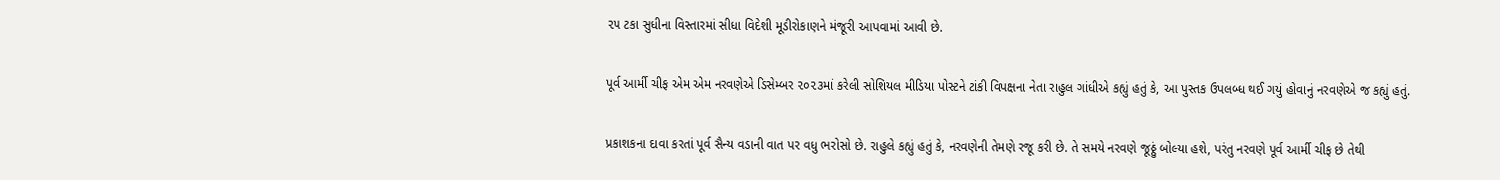૨૫ ટકા સુધીના વિસ્તારમાં સીધા વિદેશી મૂડીરોકાણને મંજૂરી આપવામાં આવી છે.

પૂર્વ આર્મી ચીફ એમ એમ નરવણેએ ડિસેમ્બર ૨૦૨૩માં કરેલી સોશિયલ મીડિયા પોસ્ટને ટાંકી વિપક્ષના નેતા રાહુલ ગાંધીએ કહ્યું હતું કે, આ પુસ્તક ઉપલબ્ધ થઈ ગયું હોવાનું નરવણેએ જ કહ્યું હતું.

પ્રકાશકના દાવા કરતાં પૂર્વ સૈન્ય વડાની વાત પર વધુ ભરોસો છે. રાહુલે કહ્યું હતું કે, નરવણેની તેમણે રજૂ કરી છે. તે સમયે નરવણે જૂઠ્ઠું બોલ્યા હશે, પરંતુ નરવણે પૂર્વ આર્મી ચીફ છે તેથી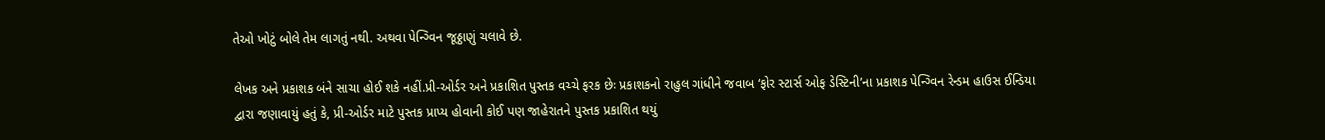તેઓ ખોટું બોલે તેમ લાગતું નથી. અથવા પેન્ગ્વિન જૂઠ્ઠાણું ચલાવે છે.

લેખક અને પ્રકાશક બંને સાચા હોઈ શકે નહીં.પ્રી-ઓર્ડર અને પ્રકાશિત પુસ્તક વચ્ચે ફરક છેઃ પ્રકાશકનો રાહુલ ગાંધીને જવાબ ‘ફોર સ્ટાર્સ ઓફ ડેસ્ટિની’ના પ્રકાશક પેન્ગ્વિન રેન્ડમ હાઉસ ઈન્ડિયા દ્વારા જણાવાયું હતું કે, પ્રી-ઓર્ડર માટે પુસ્તક પ્રાપ્ય હોવાની કોઈ પણ જાહેરાતને પુસ્તક પ્રકાશિત થયું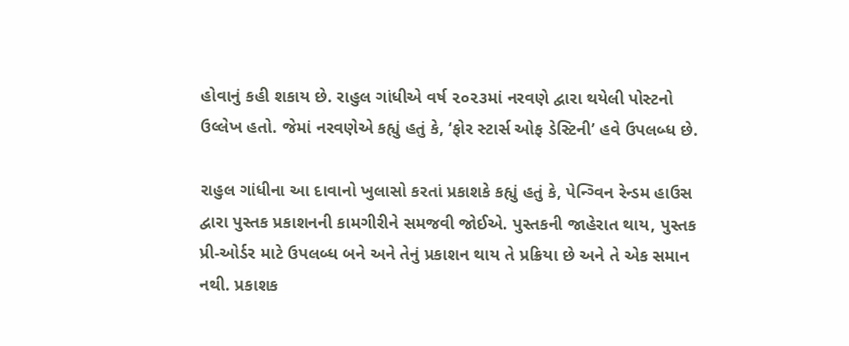હોવાનું કહી શકાય છે. રાહુલ ગાંધીએ વર્ષ ૨૦૨૩માં નરવણે દ્વારા થયેલી પોસ્ટનો ઉલ્લેખ હતો. જેમાં નરવણેએ કહ્યું હતું કે, ‘ફોર સ્ટાર્સ ઓફ ડેસ્ટિની’ હવે ઉપલબ્ધ છે.

રાહુલ ગાંધીના આ દાવાનો ખુલાસો કરતાં પ્રકાશકે કહ્યું હતું કે, પેન્ગ્વિન રેન્ડમ હાઉસ દ્વારા પુસ્તક પ્રકાશનની કામગીરીને સમજવી જોઈએ. પુસ્તકની જાહેરાત થાય, પુસ્તક પ્રી-ઓર્ડર માટે ઉપલબ્ધ બને અને તેનું પ્રકાશન થાય તે પ્રક્રિયા છે અને તે એક સમાન નથી. પ્રકાશક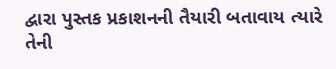દ્વારા પુસ્તક પ્રકાશનની તૈયારી બતાવાય ત્યારે તેની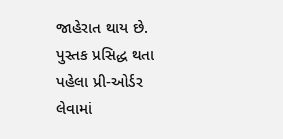જાહેરાત થાય છે. પુસ્તક પ્રસિદ્ધ થતા પહેલા પ્રી-ઓર્ડર લેવામાં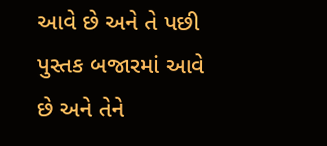આવે છે અને તે પછી પુસ્તક બજારમાં આવે છે અને તેને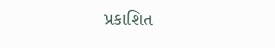પ્રકાશિત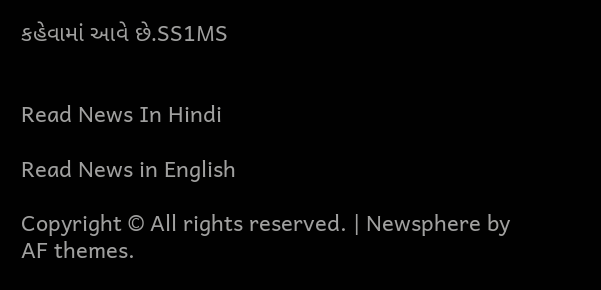કહેવામાં આવે છે.SS1MS


Read News In Hindi

Read News in English

Copyright © All rights reserved. | Newsphere by AF themes.